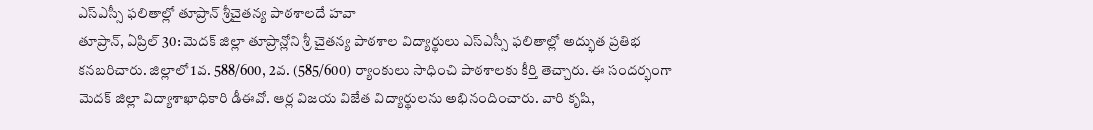ఎస్ఎస్సీ ఫలితాల్లో తూప్రాన్ శ్రీచైతన్య పాఠశాలదే హవా
తూప్రాన్, ఏప్రిల్ 30: మెదక్ జిల్లా తూప్రాన్లోని శ్రీ చైతన్య పాఠశాల విద్యార్థులు ఎస్ఎస్సీ ఫలితాల్లో అద్భుత ప్రతిభ కనబరిచారు. జిల్లాలో 1వ. 588/600, 2వ. (585/600) ర్యాంకులు సాధించి పాఠశాలకు కీర్తి తెచ్చారు. ఈ సందర్భంగా మెదక్ జిల్లా విద్యాశాఖాధికారి డీఈవో. ఆర్ల విజయ విజేత విద్యార్థులను అభినందించారు. వారి కృషి,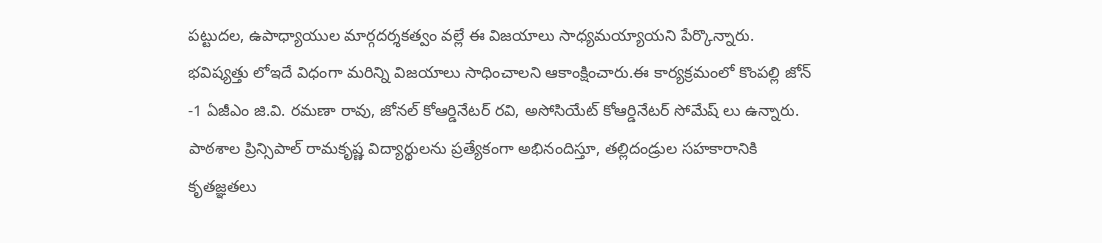పట్టుదల, ఉపాధ్యాయుల మార్గదర్శకత్వం వల్లే ఈ విజయాలు సాధ్యమయ్యాయని పేర్కొన్నారు.
భవిష్యత్తు లోఇదే విధంగా మరిన్ని విజయాలు సాధించాలని ఆకాంక్షించారు.ఈ కార్యక్రమంలో కొంపల్లి జోన్ -1 ఏజీఎం జి.వి. రమణా రావు, జోనల్ కోఆర్డినేటర్ రవి, అసోసియేట్ కోఆర్డినేటర్ సోమేష్ లు ఉన్నారు. పాఠశాల ప్రిన్సిపాల్ రామకృష్ణ విద్యార్థులను ప్రత్యేకంగా అభినందిస్తూ, తల్లిదండ్రుల సహకారానికి కృతజ్ఞతలు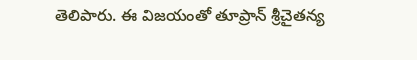తెలిపారు. ఈ విజయంతో తూప్రాన్ శ్రీచైతన్య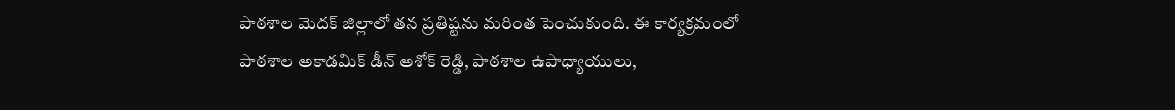పాఠశాల మెదక్ జిల్లాలో తన ప్రతిష్టను మరింత పెంచుకుంది. ఈ కార్యక్రమంలో పాఠశాల అకాడమిక్ డీన్ అశోక్ రెడ్డి, పాఠశాల ఉపాధ్యాయులు,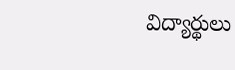విద్యార్థులు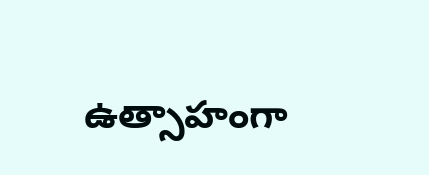ఉత్సాహంగా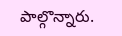పాల్గొన్నారు.